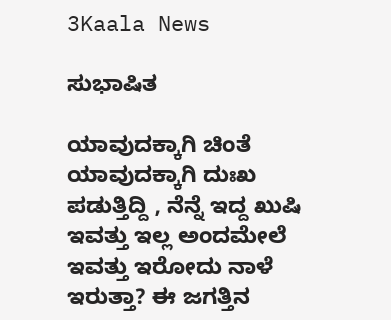3Kaala News

ಸುಭಾಷಿತ

ಯಾವುದಕ್ಕಾಗಿ ಚಿಂತೆ ಯಾವುದಕ್ಕಾಗಿ ದುಃಖ ಪಡುತ್ತಿದ್ದಿ , ನೆನ್ನೆ ಇದ್ದ ಖುಷಿ ಇವತ್ತು ಇಲ್ಲ ಅಂದಮೇಲೆ ಇವತ್ತು ಇರೋದು ನಾಳೆ ಇರುತ್ತಾ? ಈ ಜಗತ್ತಿನ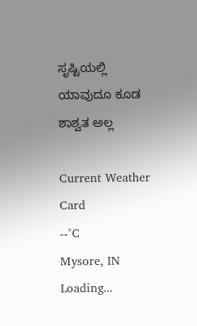ಸೃಷ್ಟಿಯಲ್ಲಿ ಯಾವುದೂ ಕೂಡ ಶಾಶ್ವತ ಅಲ್ಲ

Current Weather Card
--°C
Mysore, IN
Loading...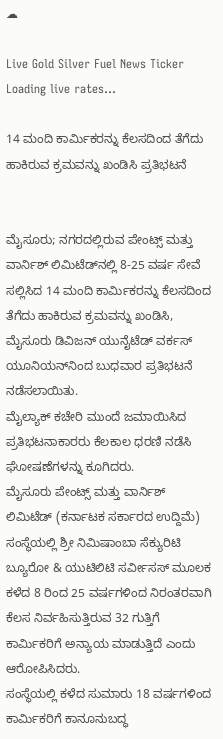☁

Live Gold Silver Fuel News Ticker
Loading live rates...

14 ಮಂದಿ ಕಾರ್ಮಿಕರನ್ನು ಕೆಲಸದಿಂದ ತೆಗೆದು ಹಾಕಿರುವ ಕ್ರಮವನ್ನು ಖಂಡಿಸಿ ಪ್ರತಿಭಟನೆ


ಮೈಸೂರು; ನಗರದಲ್ಲಿರುವ ಪೇಂಟ್ಸ್ ಮತ್ತು ವಾರ್ನಿಶ್ ಲಿಮಿಟೆಡ್‌ನಲ್ಲಿ 8-25 ವರ್ಷ ಸೇವೆ ಸಲ್ಲಿಸಿದ 14 ಮಂದಿ ಕಾರ್ಮಿಕರನ್ನು ಕೆಲಸದಿಂದ ತೆಗೆದು ಹಾಕಿರುವ ಕ್ರಮವನ್ನು ಖಂಡಿಸಿ, ಮೈಸೂರು ಡಿವಿಜನ್ ಯುನೈಟೆಡ್ ವರ್ಕಸ್ ಯೂನಿಯನ್‌ನಿಂದ ಬುಧವಾರ ಪ್ರತಿಭಟನೆ ನಡೆಸಲಾಯಿತು.
ಮೈಲ್ಯಾಕ್ ಕಚೇರಿ ಮುಂದೆ ಜಮಾಯಿಸಿದ ಪ್ರತಿಭಟನಾಕಾರರು ಕೆಲಕಾಲ ಧರಣಿ ನಡೆಸಿ ಘೋಷಣೆಗಳನ್ನು ಕೂಗಿದರು.
ಮೈಸೂರು ಪೇಂಟ್ಸ್ ಮತ್ತು ವಾರ್ನಿಶ್ ಲಿಮಿಟೆಡ್ (ಕರ್ನಾಟಕ ಸರ್ಕಾರದ ಉದ್ದಿಮೆ) ಸಂಸ್ಥೆಯಲ್ಲಿ ಶ್ರೀ ನಿಮಿಷಾಂಬಾ ಸೆಕ್ಯುರಿಟಿ ಬ್ಯೂರೋ & ಯುಟಿಲಿಟಿ ಸರ್ವೀಸಸ್ ಮೂಲಕ ಕಳೆದ 8 ರಿಂದ 25 ವರ್ಷಗಳಿಂದ ನಿರಂತರವಾಗಿ ಕೆಲಸ ನಿರ್ವಹಿಸುತ್ತಿರುವ 32 ಗುತ್ತಿಗೆ ಕಾರ್ಮಿಕರಿಗೆ ಅನ್ಯಾಯ ಮಾಡುತ್ತಿದೆ ಎಂದು ಆರೋಪಿಸಿದರು.
ಸಂಸ್ಥೆಯಲ್ಲಿ ಕಳೆದ ಸುಮಾರು 18 ವರ್ಷಗಳಿಂದ ಕಾರ್ಮಿಕರಿಗೆ ಕಾನೂನುಬದ್ಧ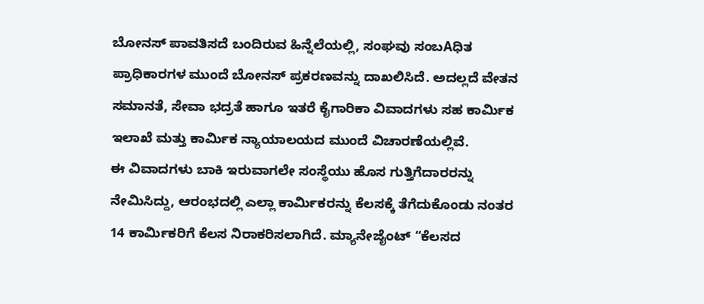ಬೋನಸ್ ಪಾವತಿಸದೆ ಬಂದಿರುವ ಹಿನ್ನೆಲೆಯಲ್ಲಿ, ಸಂಘವು ಸಂಬAಧಿತ ಪ್ರಾಧಿಕಾರಗಳ ಮುಂದೆ ಬೋನಸ್ ಪ್ರಕರಣವನ್ನು ದಾಖಲಿಸಿದೆ. ಅದಲ್ಲದೆ ವೇತನ ಸಮಾನತೆ, ಸೇವಾ ಭದ್ರತೆ ಹಾಗೂ ಇತರೆ ಕೈಗಾರಿಕಾ ವಿವಾದಗಳು ಸಹ ಕಾರ್ಮಿಕ ಇಲಾಖೆ ಮತ್ತು ಕಾರ್ಮಿಕ ನ್ಯಾಯಾಲಯದ ಮುಂದೆ ವಿಚಾರಣೆಯಲ್ಲಿವೆ.
ಈ ವಿವಾದಗಳು ಬಾಕಿ ಇರುವಾಗಲೇ ಸಂಸ್ಥೆಯು ಹೊಸ ಗುತ್ತಿಗೆದಾರರನ್ನು ನೇಮಿಸಿದ್ದು, ಆರಂಭದಲ್ಲಿ ಎಲ್ಲಾ ಕಾರ್ಮಿಕರನ್ನು ಕೆಲಸಕ್ಕೆ ತೆಗೆದುಕೊಂಡು ನಂತರ 14 ಕಾರ್ಮಿಕರಿಗೆ ಕೆಲಸ ನಿರಾಕರಿಸಲಾಗಿದೆ. ಮ್ಯಾನೇಜೈಂಟ್ “ಕೆಲಸದ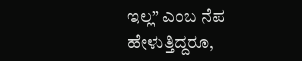ಇಲ್ಲ” ಎಂಬ ನೆಪ ಹೇಳುತ್ತಿದ್ದರೂ,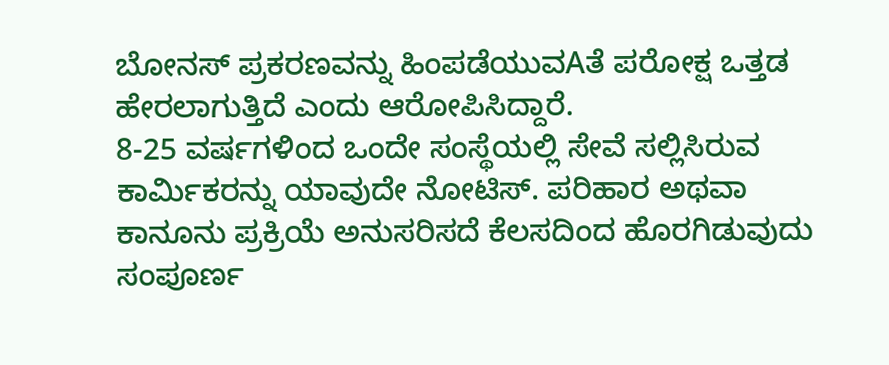ಬೋನಸ್ ಪ್ರಕರಣವನ್ನು ಹಿಂಪಡೆಯುವAತೆ ಪರೋಕ್ಷ ಒತ್ತಡ ಹೇರಲಾಗುತ್ತಿದೆ ಎಂದು ಆರೋಪಿಸಿದ್ದಾರೆ.
8-25 ವರ್ಷಗಳಿಂದ ಒಂದೇ ಸಂಸ್ಥೆಯಲ್ಲಿ ಸೇವೆ ಸಲ್ಲಿಸಿರುವ ಕಾರ್ಮಿಕರನ್ನು ಯಾವುದೇ ನೋಟಿಸ್. ಪರಿಹಾರ ಅಥವಾ ಕಾನೂನು ಪ್ರಕ್ರಿಯೆ ಅನುಸರಿಸದೆ ಕೆಲಸದಿಂದ ಹೊರಗಿಡುವುದು ಸಂಪೂರ್ಣ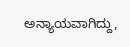ಅನ್ಯಾಯವಾಗಿದ್ದು,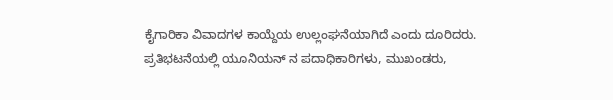ಕೈಗಾರಿಕಾ ವಿವಾದಗಳ ಕಾಯ್ದೆಯ ಉಲ್ಲಂಘನೆಯಾಗಿದೆ ಎಂದು ದೂರಿದರು. ಪ್ರತಿಭಟನೆಯಲ್ಲಿ ಯೂನಿಯನ್ ನ ಪದಾಧಿಕಾರಿಗಳು, ಮುಖಂಡರು,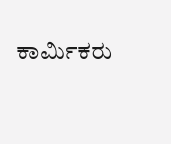ಕಾರ್ಮಿಕರು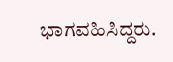ಭಾಗವಹಿಸಿದ್ದರು.